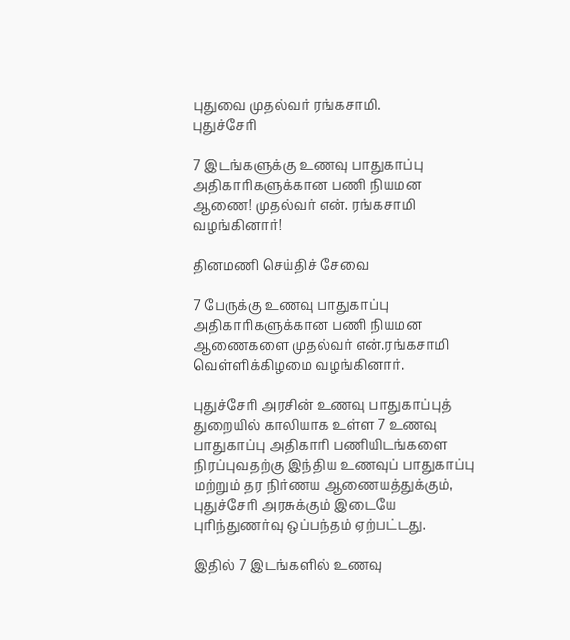புதுவை முதல்வர் ரங்கசாமி.
புதுச்சேரி

7 இடங்களுக்கு உணவு பாதுகாப்பு அதிகாரிகளுக்கான பணி நியமன ஆணை! முதல்வர் என். ரங்கசாமி வழங்கினார்!

தினமணி செய்திச் சேவை

7 பேருக்கு உணவு பாதுகாப்பு அதிகாரிகளுக்கான பணி நியமன ஆணைகளை முதல்வர் என்.ரங்கசாமி வெள்ளிக்கிழமை வழங்கினார்.

புதுச்சேரி அரசின் உணவு பாதுகாப்புத் துறையில் காலியாக உள்ள 7 உணவு பாதுகாப்பு அதிகாரி பணியிடங்களை நிரப்புவதற்கு இந்திய உணவுப் பாதுகாப்பு மற்றும் தர நிர்ணய ஆணையத்துக்கும், புதுச்சேரி அரசுக்கும் இடையே புரிந்துணர்வு ஒப்பந்தம் ஏற்பட்டது.

இதில் 7 இடங்களில் உணவு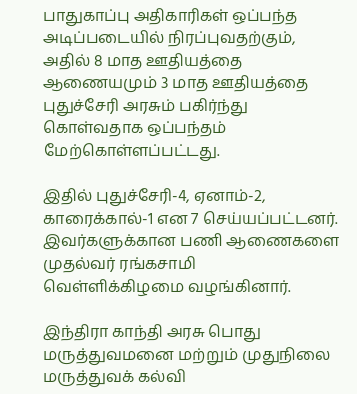பாதுகாப்பு அதிகாரிகள் ஒப்பந்த அடிப்படையில் நிரப்புவதற்கும், அதில் 8 மாத ஊதியத்தை ஆணையமும் 3 மாத ஊதியத்தை புதுச்சேரி அரசும் பகிர்ந்து கொள்வதாக ஒப்பந்தம் மேற்கொள்ளப்பட்டது.

இதில் புதுச்சேரி-4, ஏனாம்-2, காரைக்கால்-1 என 7 செய்யப்பட்டனர். இவர்களுக்கான பணி ஆணைகளை முதல்வர் ரங்கசாமி வெள்ளிக்கிழமை வழங்கினார்.

இந்திரா காந்தி அரசு பொது மருத்துவமனை மற்றும் முதுநிலை மருத்துவக் கல்வி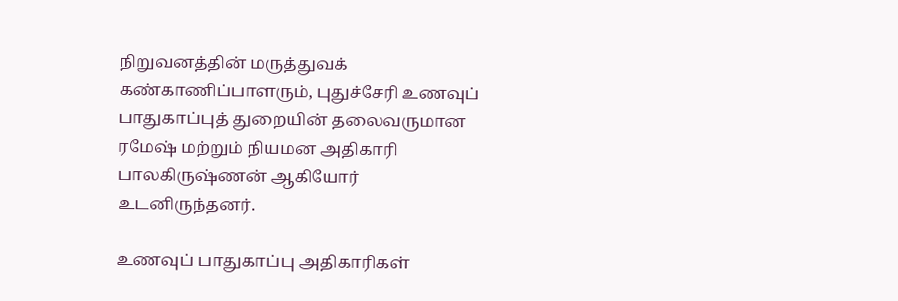நிறுவனத்தின் மருத்துவக் கண்காணிப்பாளரும், புதுச்சேரி உணவுப் பாதுகாப்புத் துறையின் தலைவருமான ரமேஷ் மற்றும் நியமன அதிகாரி பாலகிருஷ்ணன் ஆகியோர் உடனிருந்தனர்.

உணவுப் பாதுகாப்பு அதிகாரிகள்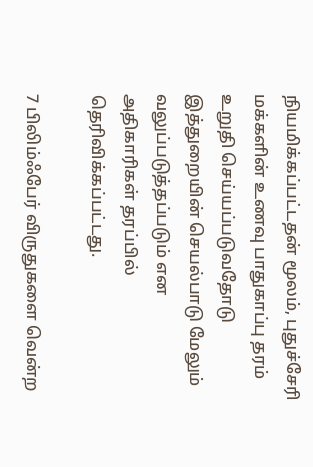நியமிக்கப்பட்டதன் மூலம், புதுச்சேரி மக்களின் உணவு பாதுகாப்பு தரம் உறுதி செய்யப்படுவதோடு இத்துறையின் செயல்பாடு மேலும் வலுப்படுத்தப்படும் என அதிகாரிகள் தரப்பில் தெரிவிக்கப்பட்டது.

7 பிலிம்ஃபேர் விருதுகளை வென்ற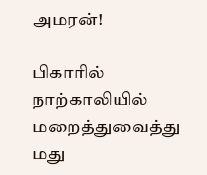அமரன்!

பிகாரில் நாற்காலியில் மறைத்துவைத்து மது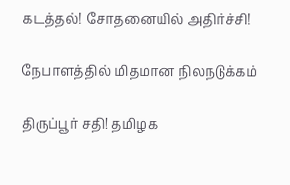கடத்தல்! சோதனையில் அதிர்ச்சி!

நேபாளத்தில் மிதமான நிலநடுக்கம்

திருப்பூர் சதி! தமிழக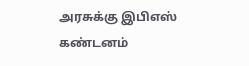அரசுக்கு இபிஎஸ் கண்டனம்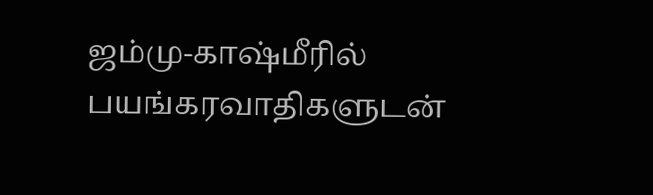ஜம்மு-காஷ்மீரில் பயங்கரவாதிகளுடன்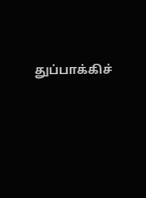துப்பாக்கிச்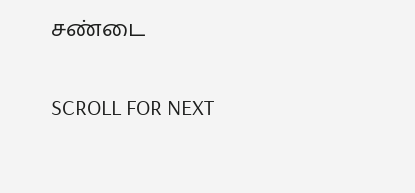சண்டை

SCROLL FOR NEXT